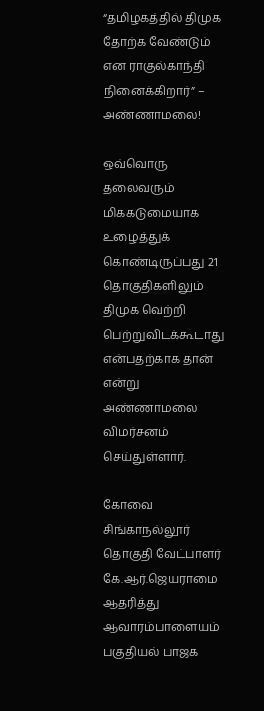“தமிழகத்தில் திமுக தோற்க வேண்டும் என ராகுல்காந்தி நினைக்கிறார்” – அண்ணாமலை!

ஒவ்வொரு தலைவரும் மிககடுமையாக உழைத்துக் கொண்டிருப்பது 21 தொகுதிகளிலும் திமுக வெற்றி பெற்றுவிடக்கூடாது என்பதற்காக தான் என்று அண்ணாமலை விமர்சனம் செய்துள்ளார்.

கோவை சிங்காநல்லூர் தொகுதி வேட்பாளர் கே.ஆர்.ஜெயராமை ஆதரித்து ஆவாரம்பாளையம் பகுதியல் பாஜக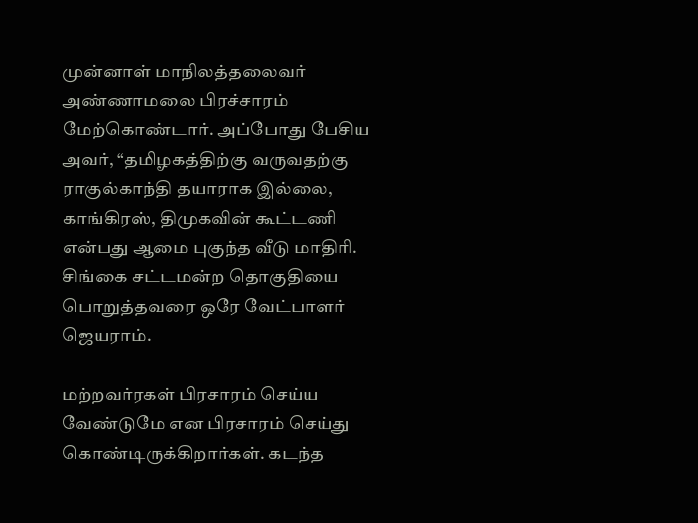முன்னாள் மாநிலத்தலைவர் அண்ணாமலை பிரச்சாரம் மேற்கொண்டார். அப்போது பேசிய அவர், “தமிழகத்திற்கு வருவதற்கு ராகுல்காந்தி தயாராக இல்லை, காங்கிரஸ், திமுகவின் கூட்டணி என்பது ஆமை புகுந்த வீடு மாதிரி. சிங்கை சட்டமன்ற தொகுதியை பொறுத்தவரை ஒரே வேட்பாளர் ஜெயராம்.

மற்றவர்ரகள் பிரசாரம் செய்ய வேண்டுமே என பிரசாரம் செய்து கொண்டிருக்கிறார்கள். கடந்த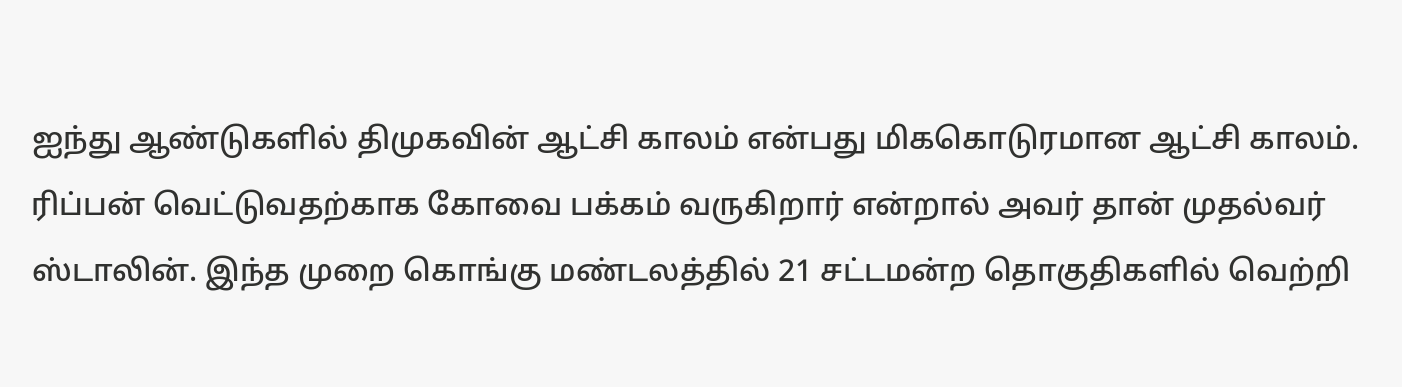ஐந்து ஆண்டுகளில் திமுகவின் ஆட்சி காலம் என்பது மிககொடுரமான ஆட்சி காலம். ரிப்பன் வெட்டுவதற்காக கோவை பக்கம் வருகிறார் என்றால் அவர் தான் முதல்வர் ஸ்டாலின். இந்த முறை கொங்கு மண்டலத்தில் 21 சட்டமன்ற தொகுதிகளில் வெற்றி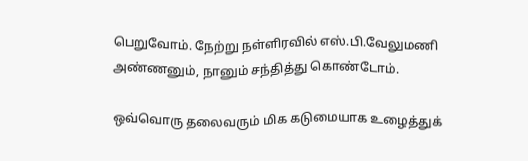பெறுவோம். நேற்று நள்ளிரவில் எஸ்.பி.வேலுமணி அண்ணனும், நானும் சந்தித்து கொண்டோம்.

ஒவ்வொரு தலைவரும் மிக கடுமையாக உழைத்துக்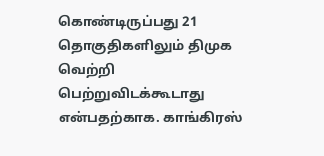கொண்டிருப்பது 21 தொகுதிகளிலும் திமுக வெற்றி பெற்றுவிடக்கூடாது என்பதற்காக. காங்கிரஸ்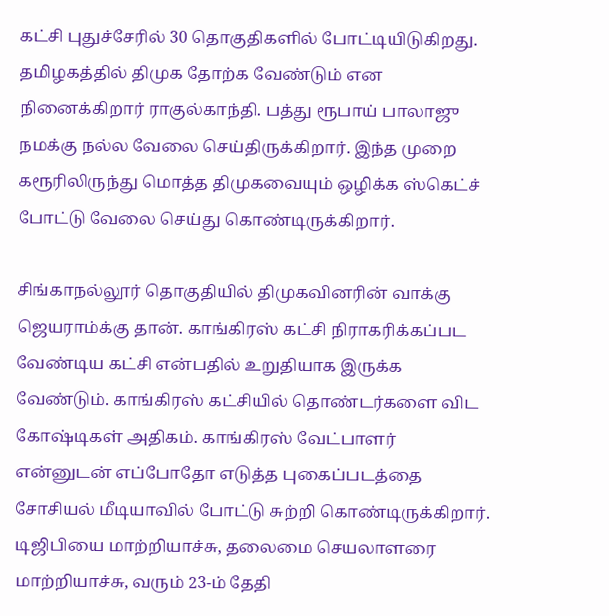கட்சி புதுச்சேரில் 30 தொகுதிகளில் போட்டியிடுகிறது. தமிழகத்தில் திமுக தோற்க வேண்டும் என நினைக்கிறார் ராகுல்காந்தி. பத்து ரூபாய் பாலாஜு நமக்கு நல்ல வேலை செய்திருக்கிறார். இந்த முறை கரூரிலிருந்து மொத்த திமுகவையும் ஒழிக்க ஸ்கெட்ச் போட்டு வேலை செய்து கொண்டிருக்கிறார்.

சிங்காநல்லூர் தொகுதியில் திமுகவினரின் வாக்கு ஜெயராம்க்கு தான். காங்கிரஸ் கட்சி நிராகரிக்கப்பட வேண்டிய கட்சி என்பதில் உறுதியாக இருக்க வேண்டும். காங்கிரஸ் கட்சியில் தொண்டர்களை விட கோஷ்டிகள் அதிகம். காங்கிரஸ் வேட்பாளர் என்னுடன் எப்போதோ எடுத்த புகைப்படத்தை சோசியல் மீடியாவில் போட்டு சுற்றி கொண்டிருக்கிறார். டிஜிபியை மாற்றியாச்சு, தலைமை செயலாளரை மாற்றியாச்சு, வரும் 23-ம் தேதி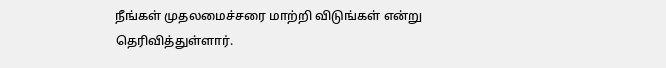நீங்கள் முதலமைச்சரை மாற்றி விடுங்கள் என்று தெரிவித்துள்ளார்.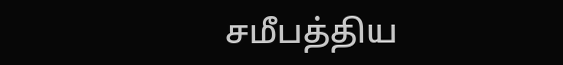சமீபத்திய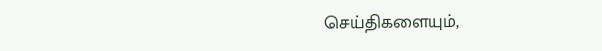செய்திகளையும்,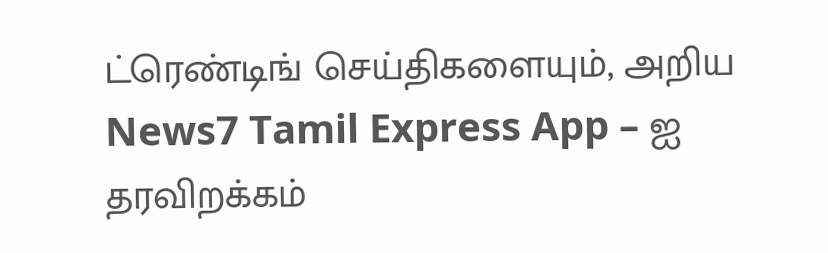ட்ரெண்டிங் செய்திகளையும், அறிய News7 Tamil Express App – ஐ தரவிறக்கம்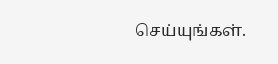செய்யுங்கள்.